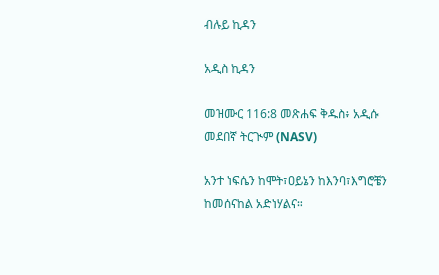ብሉይ ኪዳን

አዲስ ኪዳን

መዝሙር 116:8 መጽሐፍ ቅዱስ፥ አዲሱ መደበኛ ትርጒም (NASV)

አንተ ነፍሴን ከሞት፣ዐይኔን ከእንባ፣እግሮቼን ከመሰናከል አድነሃልና።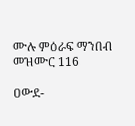ሙሉ ምዕራፍ ማንበብ መዝሙር 116

ዐውደ-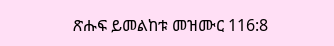ጽሑፍ ይመልከቱ መዝሙር 116:8